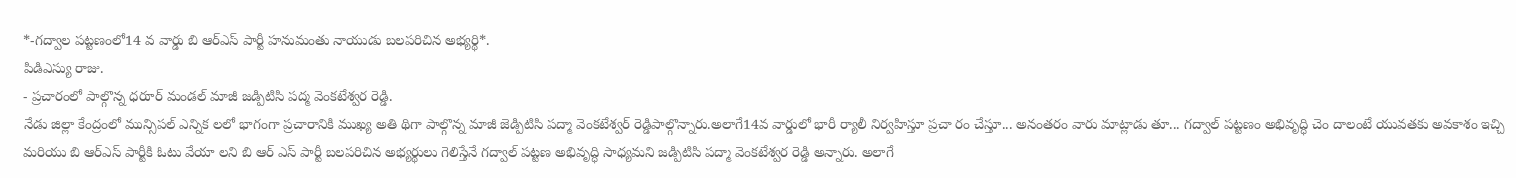*-గద్వాల పట్టణంలో14 వ వార్డు బి ఆర్ఎస్ పార్టీ హనుమంతు నాయుడు బలపరిచిన అభ్యర్థి*.
పిడిఎస్యు రాజు.
- ప్రచారంలో పాల్గొన్న ధరూర్ మండల్ మాజీ జడ్పిటిసి పద్మ వెంకటేశ్వర రెడ్డి.
నేడు జిల్లా కేంద్రంలో మున్సిపల్ ఎన్నిక లలో భాగంగా ప్రచారానికి ముఖ్య అతి థిగా పాల్గొన్న మాజీ జెడ్పిటిసి పద్మా వెంకటేశ్వర్ రెడ్డిపాల్గొన్నారు.అలాగే14వ వార్డులో భారీ ర్యాలీ నిర్వహిస్తూ ప్రచా రం చేస్తూ... అనంతరం వారు మాట్లాడు తూ... గద్వాల్ పట్టణం అభివృద్ధి చెం దాలంటే యువతకు అవకాశం ఇచ్చి మరియు బి ఆర్ఎస్ పార్టీకి ఓటు వేయా లని బి ఆర్ ఎస్ పార్టీ బలపరిచిన అభ్యర్థులు గెలిస్తేనే గద్వాల్ పట్టణ అభివృద్ధి సాధ్యమని జడ్పిటిసి పద్మా వెంకటేశ్వర రెడ్డి అన్నారు. అలాగే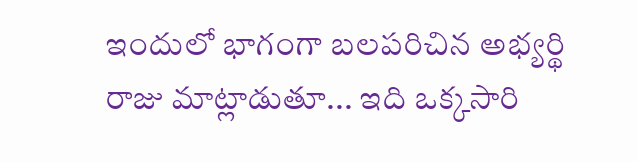ఇందులో భాగంగా బలపరిచిన అభ్యర్థి రాజు మాట్లాడుతూ... ఇది ఒక్కసారి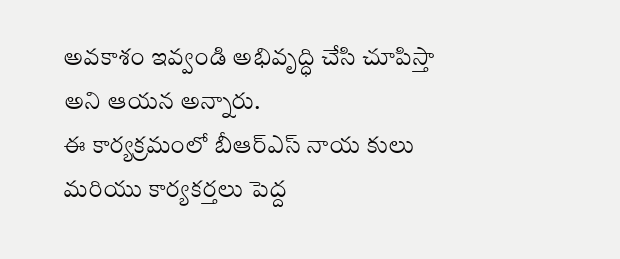అవకాశం ఇవ్వండి అభివృద్ధి చేసి చూపిస్తా అని ఆయన అన్నారు.
ఈ కార్యక్రమంలో బీఆర్ఎస్ నాయ కులు మరియు కార్యకర్తలు పెద్ద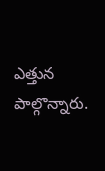ఎత్తున పాల్గొన్నారు.